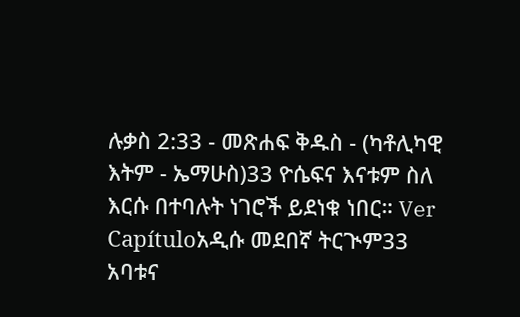ሉቃስ 2:33 - መጽሐፍ ቅዱስ - (ካቶሊካዊ እትም - ኤማሁስ)33 ዮሴፍና እናቱም ስለ እርሱ በተባሉት ነገሮች ይደነቁ ነበር። Ver Capítuloአዲሱ መደበኛ ትርጒም33 አባቱና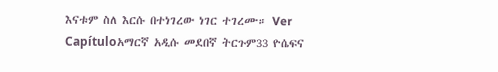እናቱም ስለ እርሱ በተነገረው ነገር ተገረሙ። Ver Capítuloአማርኛ አዲሱ መደበኛ ትርጉም33 ዮሴፍና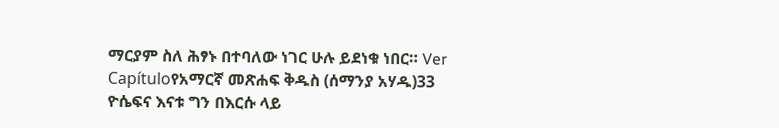ማርያም ስለ ሕፃኑ በተባለው ነገር ሁሉ ይደነቁ ነበር። Ver Capítuloየአማርኛ መጽሐፍ ቅዱስ (ሰማንያ አሃዱ)33 ዮሴፍና እናቱ ግን በእርሱ ላይ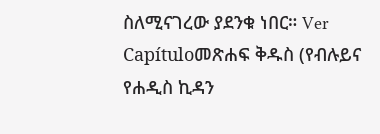ስለሚናገረው ያደንቁ ነበር። Ver Capítuloመጽሐፍ ቅዱስ (የብሉይና የሐዲስ ኪዳን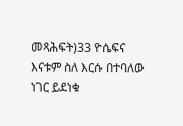መጻሕፍት)33 ዮሴፍና እናቱም ስለ እርሱ በተባለው ነገር ይደነቁ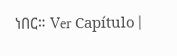ነበር። Ver Capítulo |